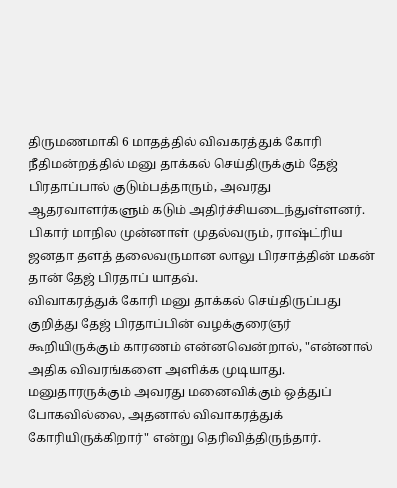திருமணமாகி 6 மாதத்தில் விவகரத்துக் கோரி நீதிமன்றத்தில் மனு தாக்கல் செய்திருக்கும் தேஜ் பிரதாப்பால் குடும்பத்தாரும், அவரது ஆதரவாளர்களும் கடும் அதிர்ச்சியடைந்துள்ளனர்.
பிகார் மாநில முன்னாள் முதல்வரும், ராஷ்ட்ரிய ஜனதா தளத் தலைவருமான லாலு பிரசாத்தின் மகன் தான் தேஜ் பிரதாப் யாதவ்.
விவாகரத்துக் கோரி மனு தாக்கல் செய்திருப்பது குறித்து தேஜ் பிரதாப்பின் வழக்குரைஞர் கூறியிருக்கும் காரணம் என்னவென்றால், "என்னால் அதிக விவரங்களை அளிக்க முடியாது. மனுதாரருக்கும் அவரது மனைவிக்கும் ஒத்துப் போகவில்லை, அதனால் விவாகரத்துக் கோரியிருக்கிறார்" என்று தெரிவித்திருந்தார்.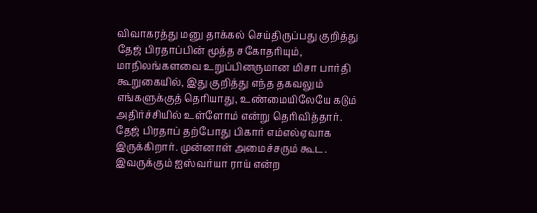விவாகரத்து மனு தாக்கல் செய்திருப்பது குறித்து தேஜ் பிரதாப்பின் மூத்த சகோதரியும், மாநிலங்களவை உறுப்பினருமான மிசா பார்தி கூறுகையில், இது குறித்து எந்த தகவலும் எங்களுக்குத் தெரியாது, உண்மையிலேயே கடும் அதிர்ச்சியில் உள்ளோம் என்று தெரிவித்தார்.
தேஜ் பிரதாப் தற்போது பிகார் எம்எல்ஏவாக இருக்கிறார். முன்னாள் அமைச்சரும் கூட. இவருக்கும் ஐஸ்வர்யா ராய் என்ற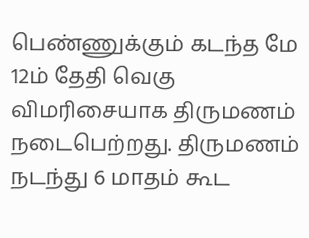பெண்ணுக்கும் கடந்த மே 12ம் தேதி வெகு விமரிசையாக திருமணம் நடைபெற்றது. திருமணம் நடந்து 6 மாதம் கூட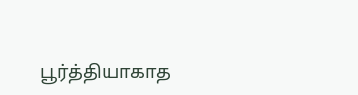பூர்த்தியாகாத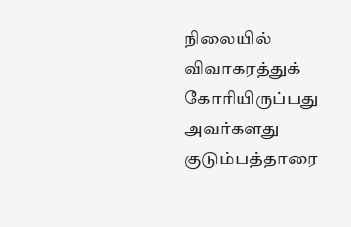நிலையில் விவாகரத்துக் கோரியிருப்பது அவர்களது குடும்பத்தாரை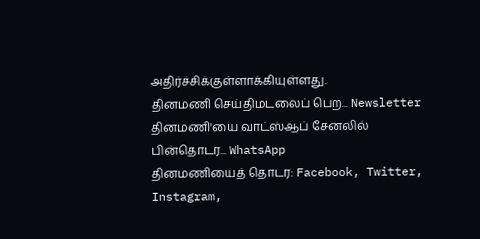அதிர்ச்சிக்குள்ளாக்கியுள்ளது.
தினமணி செய்திமடலைப் பெற... Newsletter
தினமணி'யை வாட்ஸ்ஆப் சேனலில் பின்தொடர... WhatsApp
தினமணியைத் தொடர: Facebook, Twitter, Instagram,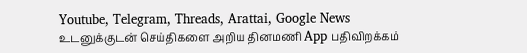Youtube, Telegram, Threads, Arattai, Google News
உடனுக்குடன் செய்திகளை அறிய தினமணி App பதிவிறக்கம்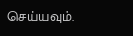செய்யவும்.